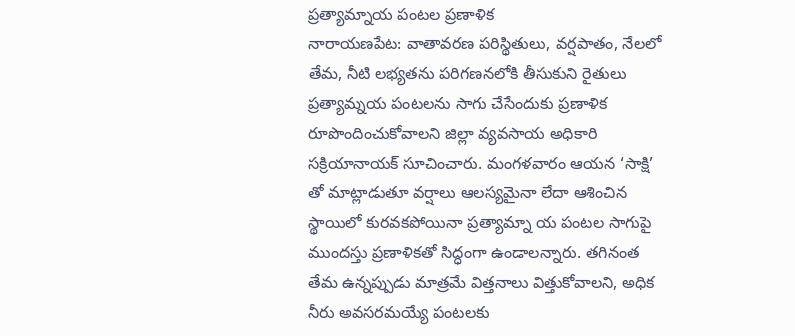ప్రత్యామ్నాయ పంటల ప్రణాళిక
నారాయణపేట: వాతావరణ పరిస్థితులు, వర్షపాతం, నేలలో తేమ, నీటి లభ్యతను పరిగణనలోకి తీసుకుని రైతులు ప్రత్యామ్నయ పంటలను సాగు చేసేందుకు ప్రణాళిక రూపొందించుకోవాలని జిల్లా వ్యవసాయ అధికారి సక్రియానాయక్ సూచించారు. మంగళవారం ఆయన ‘సాక్షి’ తో మాట్లాడుతూ వర్షాలు ఆలస్యమైనా లేదా ఆశించిన స్థాయిలో కురవకపోయినా ప్రత్యామ్నా య పంటల సాగుపై ముందస్తు ప్రణాళికతో సిద్ధంగా ఉండాలన్నారు. తగినంత తేమ ఉన్నప్పుడు మాత్రమే విత్తనాలు విత్తుకోవాలని, అధిక నీరు అవసరమయ్యే పంటలకు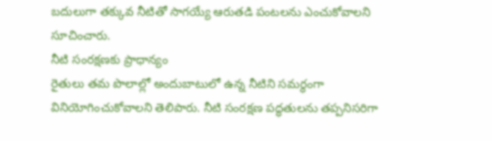బదులుగా తక్కువ నీటితో సాగయ్యే ఆరుతడి పంటలను ఎంచుకోవాలని సూచించారు.
నీటి సంరక్షణకు ప్రాధాన్యం
రైతులు తమ పొలాల్లో అందుబాటులో ఉన్న నీటిని సమర్థంగా వినియోగించుకోవాలని తెలిపారు. నీటి సంరక్షణ పద్ధతులను తప్పనిసరిగా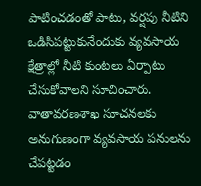పాటించడంతో పాటు, వర్షపు నీటిని ఒడిసిపట్టుకునేందుకు వ్యవసాయ క్షేత్రాల్లో నీటి కుంటలు ఏర్పాటు చేసుకోవాలని సూచించారు. వాతావరణశాఖ సూచనలకు అనుగుణంగా వ్యవసాయ పనులను చేపట్టడం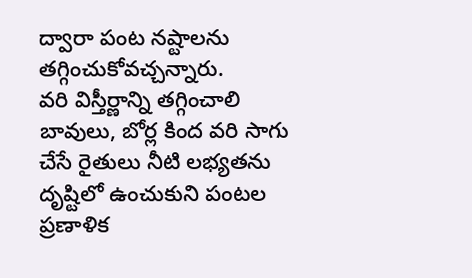ద్వారా పంట నష్టాలను తగ్గించుకోవచ్చన్నారు.
వరి విస్తీర్ణాన్ని తగ్గించాలి
బావులు, బోర్ల కింద వరి సాగు చేసే రైతులు నీటి లభ్యతను దృష్టిలో ఉంచుకుని పంటల ప్రణాళిక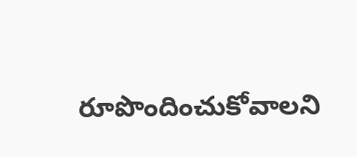రూపొందించుకోవాలని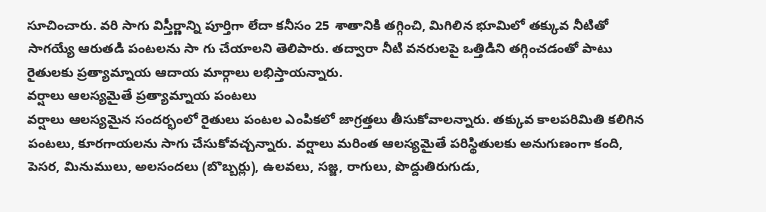సూచించారు. వరి సాగు విస్తీర్ణాన్ని పూర్తిగా లేదా కనీసం 25 శాతానికి తగ్గించి, మిగిలిన భూమిలో తక్కువ నీటితో సాగయ్యే ఆరుతడి పంటలను సా గు చేయాలని తెలిపారు. తద్వారా నీటి వనరులపై ఒత్తిడిని తగ్గించడంతో పాటు రైతులకు ప్రత్యామ్నాయ ఆదాయ మార్గాలు లభిస్తాయన్నారు.
వర్షాలు ఆలస్యమైతే ప్రత్యామ్నాయ పంటలు
వర్షాలు ఆలస్యమైన సందర్భంలో రైతులు పంటల ఎంపికలో జాగ్రత్తలు తీసుకోవాలన్నారు. తక్కువ కాలపరిమితి కలిగిన పంటలు, కూరగాయలను సాగు చేసుకోవచ్చన్నారు. వర్షాలు మరింత ఆలస్యమైతే పరిస్థితులకు అనుగుణంగా కంది, పెసర, మినుములు, అలసందలు (బొబ్బర్లు), ఉలవలు, సజ్జ, రాగులు, పొద్దుతిరుగుడు,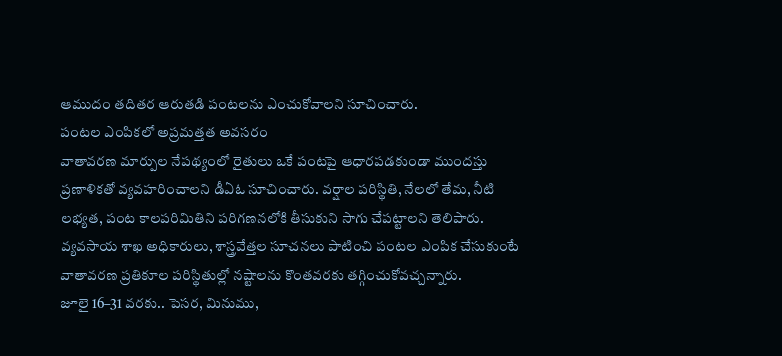ఆముదం తదితర ఆరుతడి పంటలను ఎంచుకోవాలని సూచించారు.
పంటల ఎంపికలో అప్రమత్తత అవసరం
వాతావరణ మార్పుల నేపథ్యంలో రైతులు ఒకే పంటపై ఆధారపడకుండా ముందస్తు ప్రణాళికతో వ్యవహరించాలని డీఏఓ సూచించారు. వర్షాల పరిస్థితి, నేలలో తేమ, నీటి లభ్యత, పంట కాలపరిమితిని పరిగణనలోకి తీసుకుని సాగు చేపట్టాలని తెలిపారు. వ్యవసాయ శాఖ అధికారులు, శాస్త్రవేత్తల సూచనలు పాటించి పంటల ఎంపిక చేసుకుంటే వాతావరణ ప్రతికూల పరిస్థితుల్లో నష్టాలను కొంతవరకు తగ్గించుకోవచ్చన్నారు.
జూలై 16–31 వరకు.. పెసర, మినుము,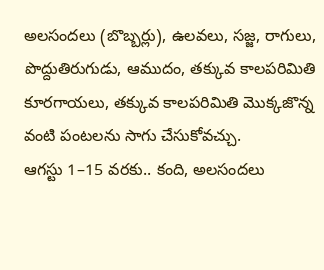అలసందలు (బొబ్బర్లు), ఉలవలు, సజ్జ, రాగులు, పొద్దుతిరుగుడు, ఆముదం, తక్కువ కాలపరిమితి కూరగాయలు, తక్కువ కాలపరిమితి మొక్కజొన్న వంటి పంటలను సాగు చేసుకోవచ్చు.
ఆగస్టు 1–15 వరకు.. కంది, అలసందలు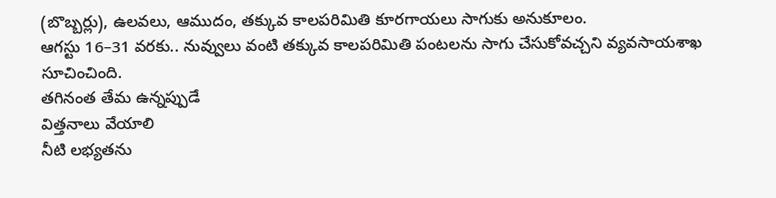(బొబ్బర్లు), ఉలవలు, ఆముదం, తక్కువ కాలపరిమితి కూరగాయలు సాగుకు అనుకూలం.
ఆగస్టు 16–31 వరకు.. నువ్వులు వంటి తక్కువ కాలపరిమితి పంటలను సాగు చేసుకోవచ్చని వ్యవసాయశాఖ సూచించింది.
తగినంత తేమ ఉన్నప్పుడే
విత్తనాలు వేయాలి
నీటి లభ్యతను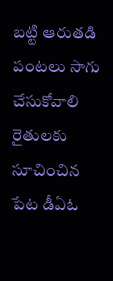బట్టి ఆరుతడి
పంటలు సాగు చేసుకోవాలి
రైతులకు సూచించిన పేట డీఏఓ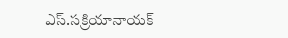ఎస్.సక్రియానాయక్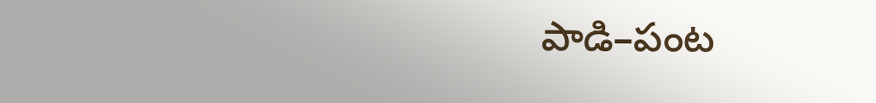పాడి–పంట